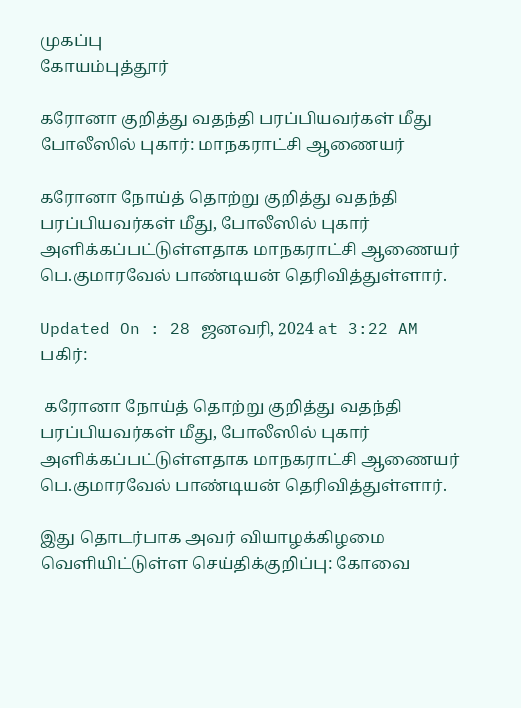முகப்பு
கோயம்புத்தூர்

கரோனா குறித்து வதந்தி பரப்பியவர்கள் மீது போலீஸில் புகார்: மாநகராட்சி ஆணையர்

கரோனா நோய்த் தொற்று குறித்து வதந்தி பரப்பியவர்கள் மீது, போலீஸில் புகார் அளிக்கப்பட்டுள்ளதாக மாநகராட்சி ஆணையர் பெ.குமாரவேல் பாண்டியன் தெரிவித்துள்ளார்.

Updated On : 28 ஜனவரி, 2024 at 3:22 AM
பகிர்:

 கரோனா நோய்த் தொற்று குறித்து வதந்தி பரப்பியவர்கள் மீது, போலீஸில் புகார் அளிக்கப்பட்டுள்ளதாக மாநகராட்சி ஆணையர் பெ.குமாரவேல் பாண்டியன் தெரிவித்துள்ளார்.

இது தொடர்பாக அவர் வியாழக்கிழமை வெளியிட்டுள்ள செய்திக்குறிப்பு: கோவை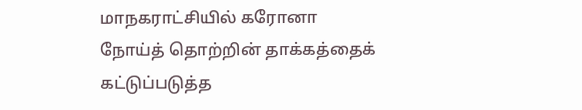மாநகராட்சியில் கரோனா நோய்த் தொற்றின் தாக்கத்தைக் கட்டுப்படுத்த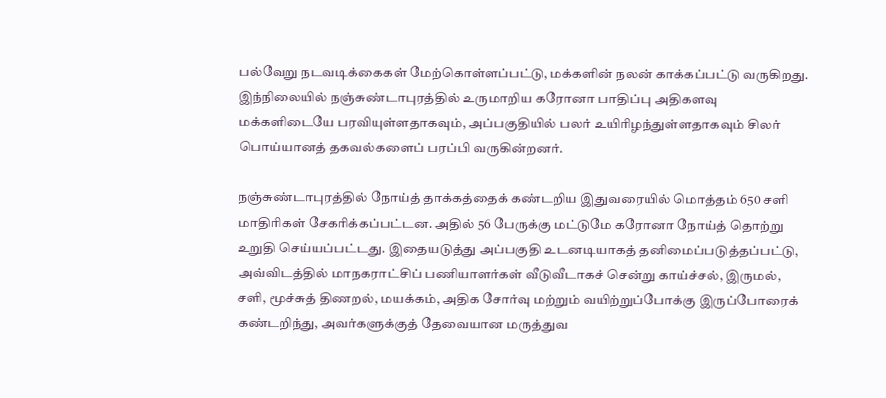பல்வேறு நடவடிக்கைகள் மேற்கொள்ளப்பட்டு, மக்களின் நலன் காக்கப்பட்டு வருகிறது. இந்நிலையில் நஞ்சுண்டாபுரத்தில் உருமாறிய கரோனா பாதிப்பு அதிகளவு மக்களிடையே பரவியுள்ளதாகவும், அப்பகுதியில் பலர் உயிரிழந்துள்ளதாகவும் சிலர் பொய்யானத் தகவல்களைப் பரப்பி வருகின்றனர்.

நஞ்சுண்டாபுரத்தில் நோய்த் தாக்கத்தைக் கண்டறிய இதுவரையில் மொத்தம் 650 சளி மாதிரிகள் சேகரிக்கப்பட்டன. அதில் 56 பேருக்கு மட்டுமே கரோனா நோய்த் தொற்று உறுதி செய்யப்பட்டது. இதையடுத்து அப்பகுதி உடனடியாகத் தனிமைப்படுத்தப்பட்டு, அவ்விடத்தில் மாநகராட்சிப் பணியாளர்கள் வீடுவீடாகச் சென்று காய்ச்சல், இருமல், சளி, மூச்சுத் திணறல், மயக்கம், அதிக சோர்வு மற்றும் வயிற்றுப்போக்கு இருப்போரைக் கண்டறிந்து, அவர்களுக்குத் தேவையான மருத்துவ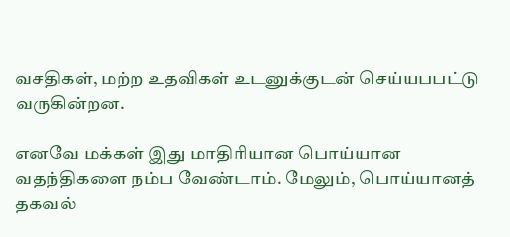வசதிகள், மற்ற உதவிகள் உடனுக்குடன் செய்யபபட்டு வருகின்றன.

எனவே மக்கள் இது மாதிரியான பொய்யான வதந்திகளை நம்ப வேண்டாம். மேலும், பொய்யானத் தகவல்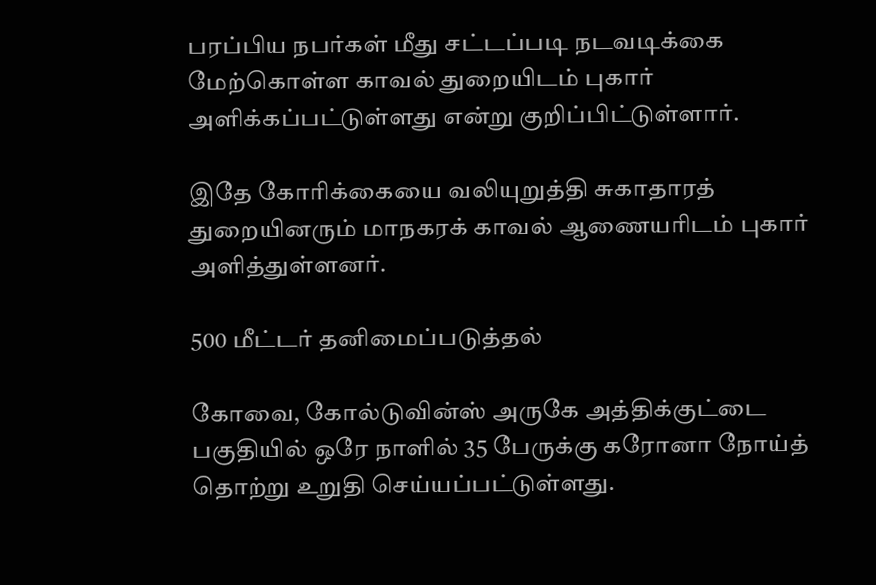பரப்பிய நபர்கள் மீது சட்டப்படி நடவடிக்கை மேற்கொள்ள காவல் துறையிடம் புகார் அளிக்கப்பட்டுள்ளது என்று குறிப்பிட்டுள்ளார்.

இதே கோரிக்கையை வலியுறுத்தி சுகாதாரத் துறையினரும் மாநகரக் காவல் ஆணையரிடம் புகார் அளித்துள்ளனர்.

500 மீட்டர் தனிமைப்படுத்தல்

கோவை, கோல்டுவின்ஸ் அருகே அத்திக்குட்டை பகுதியில் ஒரே நாளில் 35 பேருக்கு கரோனா நோய்த் தொற்று உறுதி செய்யப்பட்டுள்ளது.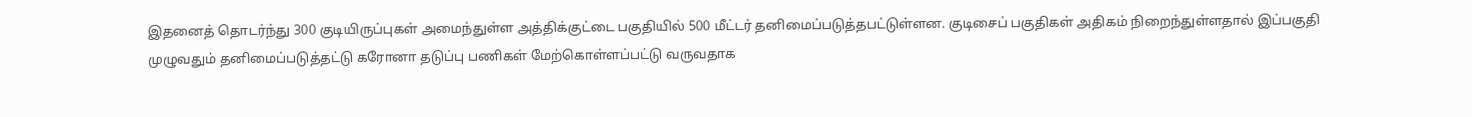இதனைத் தொடர்ந்து 300 குடியிருப்புகள் அமைந்துள்ள அத்திக்குட்டை பகுதியில் 500 மீட்டர் தனிமைப்படுத்தபட்டுள்ளன. குடிசைப் பகுதிகள் அதிகம் நிறைந்துள்ளதால் இப்பகுதி முழுவதும் தனிமைப்படுத்தட்டு கரோனா தடுப்பு பணிகள் மேற்கொள்ளப்பட்டு வருவதாக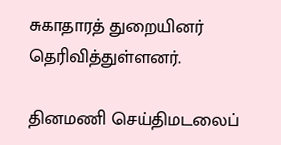சுகாதாரத் துறையினர் தெரிவித்துள்ளனர்.

தினமணி செய்திமடலைப்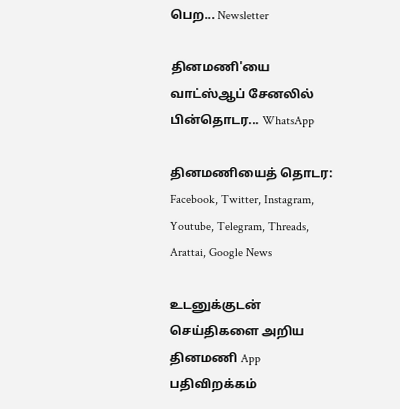பெற... Newsletter

தினமணி'யை வாட்ஸ்ஆப் சேனலில் பின்தொடர... WhatsApp

தினமணியைத் தொடர: Facebook, Twitter, Instagram, Youtube, Telegram, Threads, Arattai, Google News

உடனுக்குடன் செய்திகளை அறிய தினமணி App பதிவிறக்கம்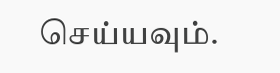செய்யவும்.